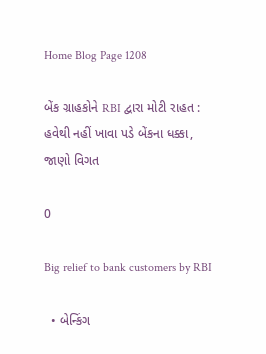Home Blog Page 1208

બેંક ગ્રાહકોને RBI દ્વારા મોટી રાહત : હવેથી નહીં ખાવા પડે બેંકના ધક્કા, જાણો વિગત

0

Big relief to bank customers by RBI

  • બેન્કિંગ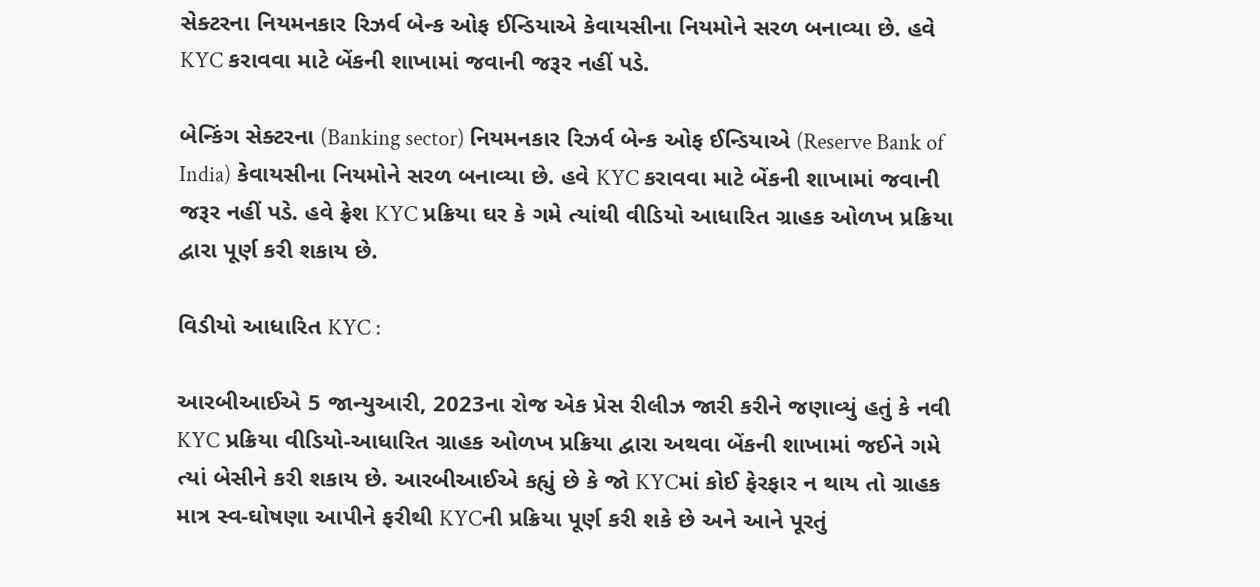સેક્ટરના નિયમનકાર રિઝર્વ બેન્ક ઓફ ઈન્ડિયાએ કેવાયસીના નિયમોને સરળ બનાવ્યા છે. હવે KYC કરાવવા માટે બેંકની શાખામાં જવાની જરૂર નહીં પડે.

બેન્કિંગ સેક્ટરના (Banking sector) નિયમનકાર રિઝર્વ બેન્ક ઓફ ઈન્ડિયાએ (Reserve Bank of India) કેવાયસીના નિયમોને સરળ બનાવ્યા છે. હવે KYC કરાવવા માટે બેંકની શાખામાં જવાની જરૂર નહીં પડે. હવે ફ્રેશ KYC પ્રક્રિયા ઘર કે ગમે ત્યાંથી વીડિયો આધારિત ગ્રાહક ઓળખ પ્રક્રિયા દ્વારા પૂર્ણ કરી શકાય છે.

વિડીયો આધારિત KYC :

આરબીઆઈએ 5 જાન્યુઆરી, 2023ના રોજ એક પ્રેસ રીલીઝ જારી કરીને જણાવ્યું હતું કે નવી KYC પ્રક્રિયા વીડિયો-આધારિત ગ્રાહક ઓળખ પ્રક્રિયા દ્વારા અથવા બેંકની શાખામાં જઈને ગમે ત્યાં બેસીને કરી શકાય છે. આરબીઆઈએ કહ્યું છે કે જો KYCમાં કોઈ ફેરફાર ન થાય તો ગ્રાહક માત્ર સ્વ-ઘોષણા આપીને ફરીથી KYCની પ્રક્રિયા પૂર્ણ કરી શકે છે અને આને પૂરતું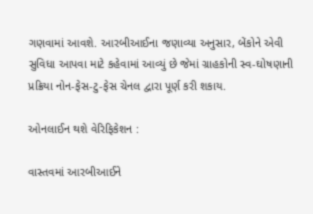ગણવામાં આવશે. આરબીઆઈના જણાવ્યા અનુસાર, બેંકોને એવી સુવિધા આપવા માટે કહેવામાં આવ્યું છે જેમાં ગ્રાહકોની સ્વ-ઘોષણાની પ્રક્રિયા નોન-ફેસ-ટુ-ફેસ ચેનલ દ્વારા પૂર્ણ કરી શકાય.

ઓનલાઈન થશે વેરિફિકેશન :

વાસ્તવમાં આરબીઆઈને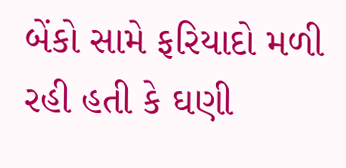બેંકો સામે ફરિયાદો મળી રહી હતી કે ઘણી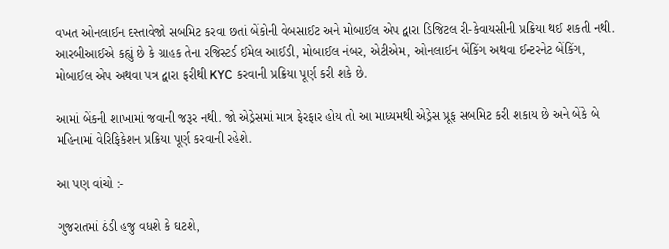વખત ઓનલાઈન દસ્તાવેજો સબમિટ કરવા છતાં બેંકોની વેબસાઈટ અને મોબાઈલ એપ દ્વારા ડિજિટલ રી-કેવાયસીની પ્રક્રિયા થઈ શકતી નથી. આરબીઆઈએ કહ્યું છે કે ગ્રાહક તેના રજિસ્ટર્ડ ઈમેલ આઈડી, મોબાઈલ નંબર, એટીએમ, ઓનલાઈન બેંકિંગ અથવા ઈન્ટરનેટ બેંકિંગ, મોબાઈલ એપ અથવા પત્ર દ્વારા ફરીથી KYC કરવાની પ્રક્રિયા પૂર્ણ કરી શકે છે.

આમાં બેંકની શાખામાં જવાની જરૂર નથી. જો એડ્રેસમાં માત્ર ફેરફાર હોય તો આ માધ્યમથી એડ્રેસ પ્રૂફ સબમિટ કરી શકાય છે અને બેંકે બે મહિનામાં વેરિફિકેશન પ્રક્રિયા પૂર્ણ કરવાની રહેશે.

આ પણ વાંચો :-

ગુજરાતમાં ઠંડી હજુ વધશે કે ઘટશે,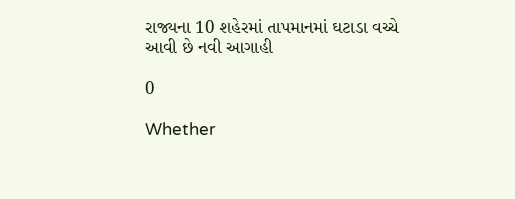રાજ્યના 10 શહેરમાં તાપમાનમાં ઘટાડા વચ્ચે આવી છે નવી આગાહી

0

Whether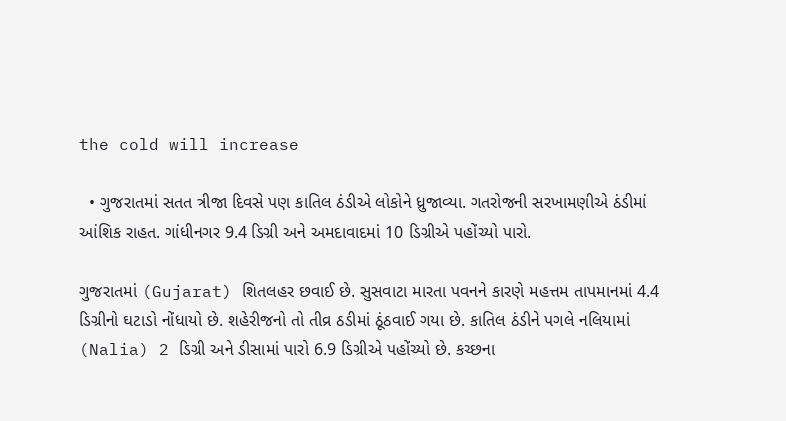the cold will increase

  • ગુજરાતમાં સતત ત્રીજા દિવસે પણ કાતિલ ઠંડીએ લોકોને ધ્રુજાવ્યા. ગતરોજની સરખામણીએ ઠંડીમાં આંશિક રાહત. ગાંધીનગર 9.4 ડિગ્રી અને અમદાવાદમાં 10 ડિગ્રીએ પહોંચ્યો પારો.

ગુજરાતમાં (Gujarat) શિતલહર છવાઈ છે. સુસવાટા મારતા પવનને કારણે મહત્તમ તાપમાનમાં 4.4 ડિગ્રીનો ઘટાડો નોંધાયો છે. શહેરીજનો તો તીવ્ર ઠડીમાં ઠૂંઠવાઈ ગયા છે. કાતિલ ઠંડીને પગલે નલિયામાં (Nalia) 2 ડિગ્રી અને ડીસામાં પારો 6.9 ડિગ્રીએ પહોંચ્યો છે. કચ્છના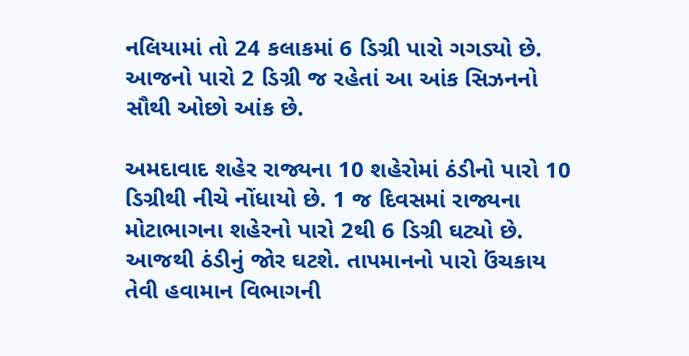નલિયામાં તો 24 કલાકમાં 6 ડિગ્રી પારો ગગડ્યો છે. આજનો પારો 2 ડિગ્રી જ રહેતાં આ આંક સિઝનનો સૌથી ઓછો આંક છે.

અમદાવાદ શહેર રાજ્યના 10 શહેરોમાં ઠંડીનો પારો 10 ડિગ્રીથી નીચે નોંધાયો છે. 1 જ દિવસમાં રાજ્યના મોટાભાગના શહેરનો પારો 2થી 6 ડિગ્રી ઘટ્યો છે. આજથી ઠંડીનું જોર ઘટશે. તાપમાનનો પારો ઉંચકાય તેવી હવામાન વિભાગની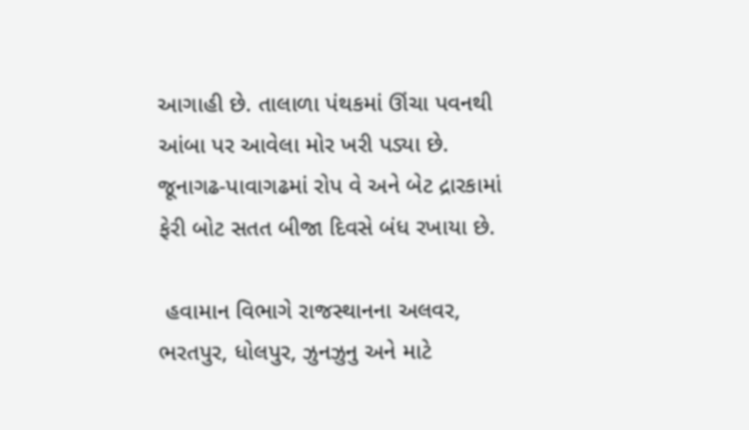આગાહી છે. તાલાળા પંથકમાં ઊંચા પવનથી આંબા પર આવેલા મોર ખરી પડ્યા છે. જૂનાગઢ-પાવાગઢમાં રોપ વે અને બેટ દ્રારકામાં ફેરી બોટ સતત બીજા દિવસે બંધ રખાયા છે.

 હવામાન વિભાગે રાજસ્થાનના અલવર, ભરતપુર, ધોલપુર, ઝુનઝુનુ અને માટે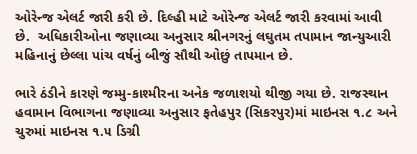ઓરેન્જ એલર્ટ જારી કરી છે. દિલ્હી માટે ઓરેન્જ એલર્ટ જારી કરવામાં આવી છે.  અધિકારીઓના જણાવ્યા અનુસાર શ્રીનગરનું લઘુતમ તપામાન જાન્યુઆરી મહિનાનું છેલ્લા પાંચ વર્ષનું બીજું સૌથી ઓછું તાપમાન છે.

ભારે ઠંડીને કારણે જમ્મુ-કાશ્મીરના અનેક જળાશયો થીજી ગયા છે. રાજસ્થાન હવામાન વિભાગના જણાવ્યા અનુસાર ફતેહપુર (સિકરપુર)માં માઇનસ ૧.૮ અને ચુરુમાં માઇનસ ૧.૫ ડિગ્રી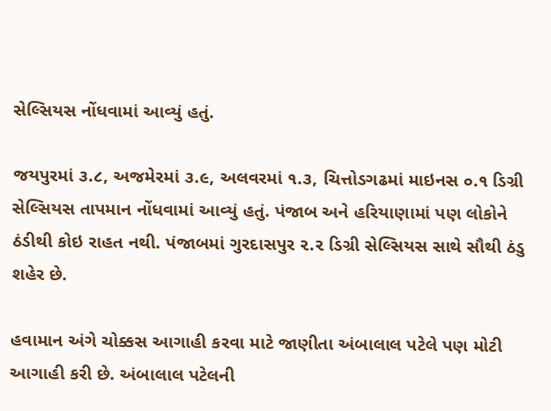સેલ્સિયસ નોંધવામાં આવ્યું હતું.

જયપુરમાં ૩.૮, અજમેરમાં ૩.૯, અલવરમાં ૧.૩, ચિત્તોડગઢમાં માઇનસ ૦.૧ ડિગ્રી સેલ્સિયસ તાપમાન નોંધવામાં આવ્યું હતું. પંજાબ અને હરિયાણામાં પણ લોકોને ઠંડીથી કોઇ રાહત નથી. પંજાબમાં ગુરદાસપુર ૨.૨ ડિગ્રી સેલ્સિયસ સાથે સૌથી ઠંડુ શહેર છે.

હવામાન અંગે ચોક્કસ આગાહી કરવા માટે જાણીતા અંબાલાલ પટેલે પણ મોટી આગાહી કરી છે. અંબાલાલ પટેલની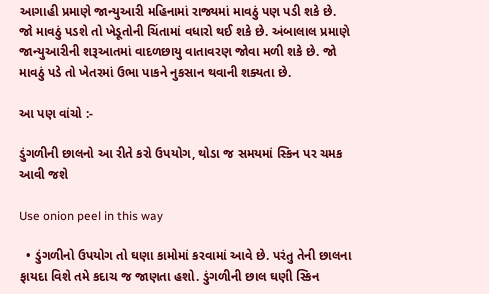આગાહી પ્રમાણે જાન્યુઆરી મહિનામાં રાજ્યમાં માવઠું પણ પડી શકે છે. જો માવઠું પડશે તો ખેડૂતોની ચિંતામાં વધારો થઈ શકે છે. અંબાલાલ પ્રમાણે જાન્યુઆરીની શરૂઆતમાં વાદળછાયુ વાતાવરણ જોવા મળી શકે છે. જો માવઠું પડે તો ખેતરમાં ઉભા પાકને નુકસાન થવાની શક્યતા છે.

આ પણ વાંચો :-

ડુંગળીની છાલનો આ રીતે કરો ઉપયોગ, થોડા જ સમયમાં સ્કિન પર ચમક આવી જશે

Use onion peel in this way

  • ડુંગળીનો ઉપયોગ તો ઘણા કામોમાં કરવામાં આવે છે. પરંતુ તેની છાલના ફાયદા વિશે તમે કદાચ જ જાણતા હશો. ડુંગળીની છાલ ઘણી સ્કિન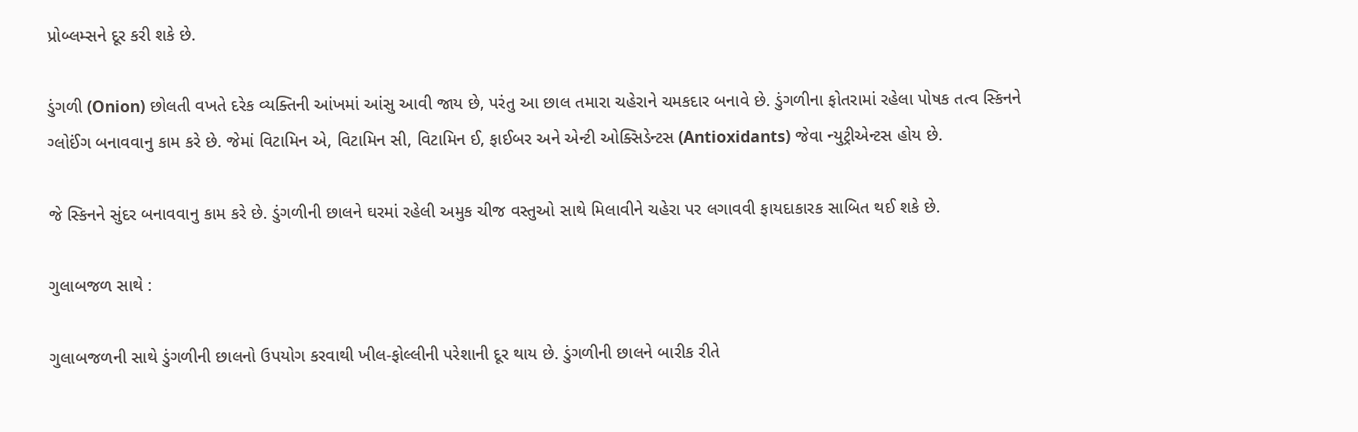પ્રોબ્લમ્સને દૂર કરી શકે છે.

ડુંગળી (Onion) છોલતી વખતે દરેક વ્યક્તિની આંખમાં આંસુ આવી જાય છે, પરંતુ આ છાલ તમારા ચહેરાને ચમકદાર બનાવે છે. ડુંગળીના ફોતરામાં રહેલા પોષક તત્વ સ્કિનને ગ્લોઈંગ બનાવવાનુ કામ કરે છે. જેમાં વિટામિન એ, વિટામિન સી, વિટામિન ઈ, ફાઈબર અને એન્ટી ઓક્સિડેન્ટસ (Antioxidants) જેવા ન્યુટ્રીએન્ટસ હોય છે.

જે સ્કિનને સુંદર બનાવવાનુ કામ કરે છે. ડુંગળીની છાલને ઘરમાં રહેલી અમુક ચીજ વસ્તુઓ સાથે મિલાવીને ચહેરા પર લગાવવી ફાયદાકારક સાબિત થઈ શકે છે.

ગુલાબજળ સાથે :

ગુલાબજળની સાથે ડુંગળીની છાલનો ઉપયોગ કરવાથી ખીલ-ફોલ્લીની પરેશાની દૂર થાય છે. ડુંગળીની છાલને બારીક રીતે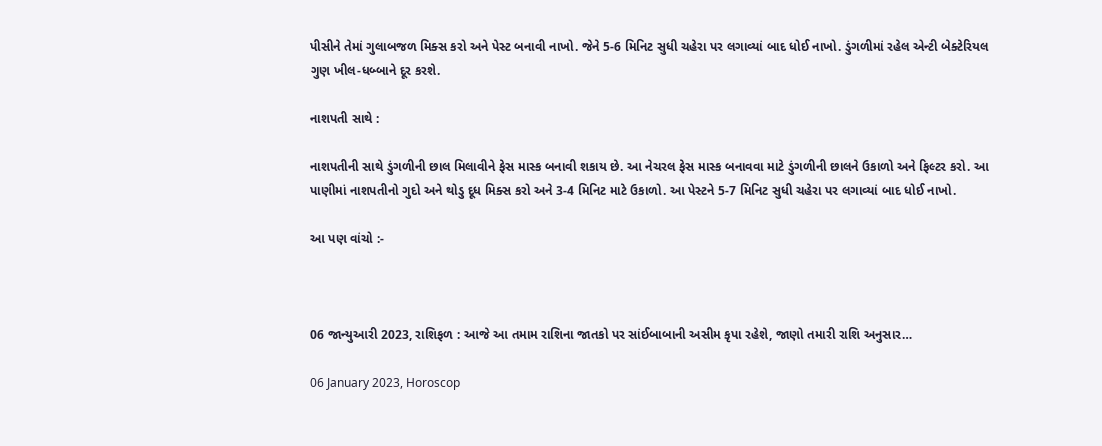પીસીને તેમાં ગુલાબજળ મિક્સ કરો અને પેસ્ટ બનાવી નાખો. જેને 5-6 મિનિટ સુધી ચહેરા પર લગાવ્યાં બાદ ધોઈ નાખો. ડુંગળીમાં રહેલ એન્ટી બેક્ટેરિયલ ગુણ ખીલ-ધબ્બાને દૂર કરશે.

નાશપતી સાથે :

નાશપતીની સાથે ડુંગળીની છાલ મિલાવીને ફેસ માસ્ક બનાવી શકાય છે. આ નેચરલ ફેસ માસ્ક બનાવવા માટે ડુંગળીની છાલને ઉકાળો અને ફિલ્ટર કરો. આ પાણીમાં નાશપતીનો ગુદો અને થોડુ દૂધ મિક્સ કરો અને 3-4 મિનિટ માટે ઉકાળો. આ પેસ્ટને 5-7 મિનિટ સુધી ચહેરા પર લગાવ્યાં બાદ ધોઈ નાખો.

આ પણ વાંચો :-



06 જાન્યુઆરી 2023, રાશિફળ : આજે આ તમામ રાશિના જાતકો પર સાંઈબાબાની અસીમ કૃપા રહેશે, જાણો તમારી રાશિ અનુસાર…

06 January 2023, Horoscop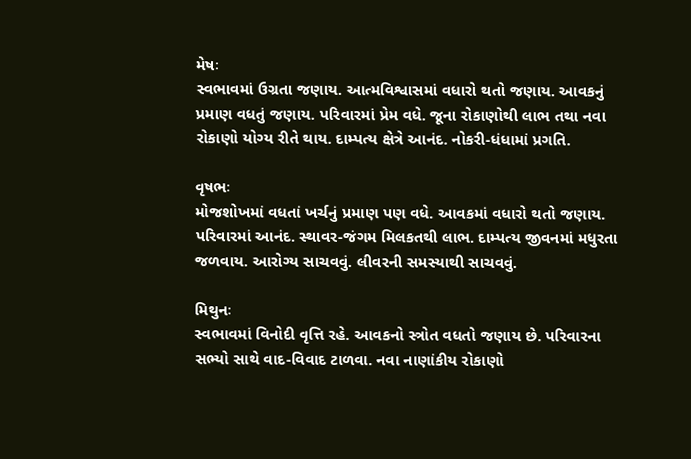મેષઃ
સ્વભાવમાં ઉગ્રતા જણાય. આત્મવિશ્વાસમાં વધારો થતો જણાય. આવકનું પ્રમાણ વધતું જણાય. પરિવારમાં પ્રેમ વધે. જૂના રોકાણોથી લાભ તથા નવા રોકાણો યોગ્ય રીતે થાય. દામ્પત્ય ક્ષેત્રે આનંદ. નોકરી-ધંધામાં પ્રગતિ.

વૃષભઃ
મોજશોખમાં વધતાં ખર્ચનું પ્રમાણ પણ વધે. આવકમાં વધારો થતો જણાય. પરિવારમાં આનંદ. સ્થાવર-જંગમ મિલકતથી લાભ. દામ્પત્ય જીવનમાં મધુરતા જળવાય. આરોગ્ય સાચવવું. લીવરની સમસ્યાથી સાચવવું.

મિથુનઃ
સ્વભાવમાં વિનોદી વૃત્તિ રહે. આવકનો સ્ત્રોત વધતો જણાય છે. પરિવારના સભ્યો સાથે વાદ‌-વિવાદ ટાળવા. નવા નાણાંકીય રોકાણો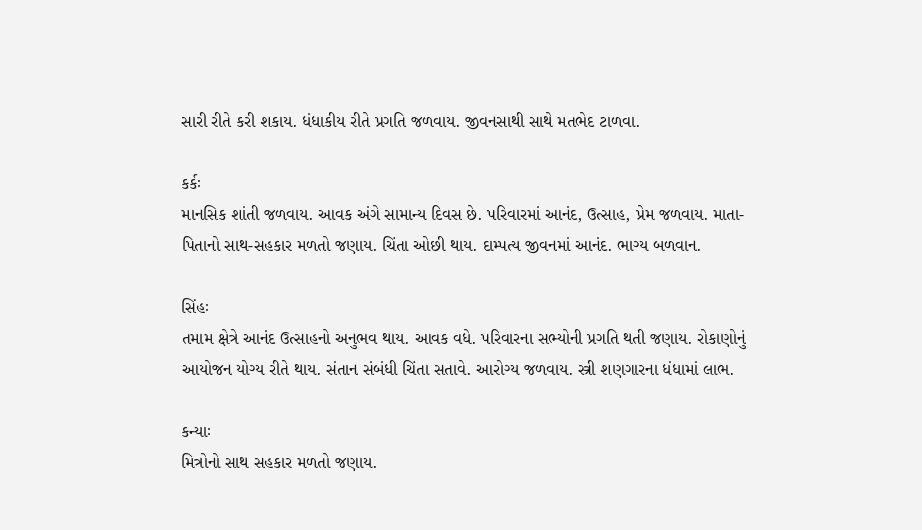સારી રીતે કરી શકાય. ધંધાકીય રીતે પ્રગતિ જળવાય. જીવનસાથી સાથે મતભેદ ટાળવા.

કર્કઃ
માનસિક શાંતી જળવાય. આવક અંગે સામાન્ય દિવસ છે. પરિવારમાં આનંદ, ઉત્સાહ, પ્રેમ જળવાય. માતા-પિતાનો સાથ-સહકાર મળતો જણાય. ચિંતા ઓછી થાય. દામ્પત્ય જીવનમાં આનંદ. ભાગ્ય બળવાન.

સિંહઃ
તમામ ક્ષેત્રે આનંદ ઉત્સાહનો અનુભવ થાય. આવક વધે. પરિવારના સભ્યોની પ્રગતિ થતી જણાય. રોકાણોનું આયોજન યોગ્ય રીતે થાય. સંતાન સંબંધી ચિંતા સતાવે. આરોગ્ય જળવાય. સ્ત્રી શણગારના ધંધામાં લાભ.

કન્યાઃ
મિત્રોનો સાથ સહકાર મળતો જણાય.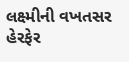લક્ષ્મીની વખતસર હેરફેર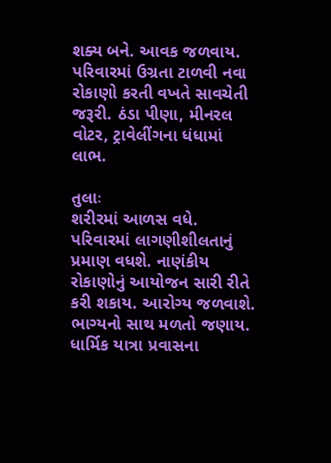શક્ય બને. આવક જળવાય. પરિવાર‌માં ઉગ્રતા ટાળવી નવા રોકાણો કરતી વખતે સાવચેતી જરૂરી. ઠંડા પીણા, મીનરલ વોટર, ટ્રાવેલીંગના ધંધામાં લાભ.

તુલાઃ
શરીરમાં આળસ વધે. પરિવારમાં લાગણીશીલતાનું પ્રમાણ વધશે. નાણંકીય રોકાણોનું આયોજન સારી રીતે કરી શકાય. આરોગ્ય જળવાશે. ભાગ્યનો સાથ મળતો જણાય. ધાર્મિક યાત્રા પ્રવાસના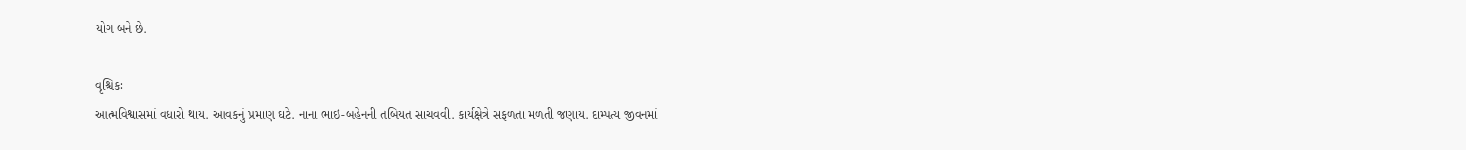યોગ બને છે.

વૃશ્ચિકઃ
આત્મવિશ્વાસમાં વધારો થાય. આવકનું પ્રમાણ ઘટે. નાના ભાઇ-બહેનની તબિયત સાચવવી. કાર્યક્ષેત્રે સફળતા મળતી જણાય. દામ્પત્ય જીવનમાં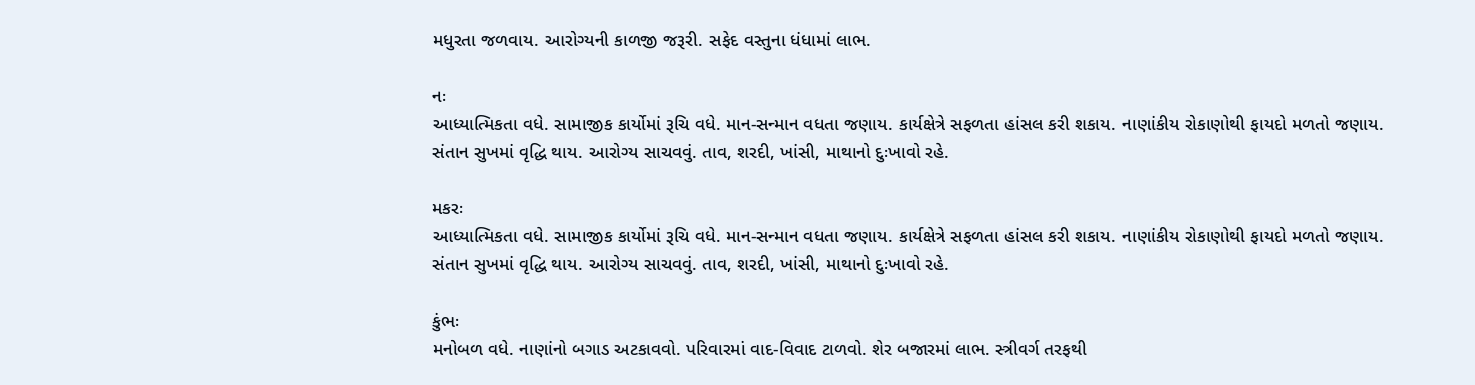મધુરતા જળવાય. આરોગ્યની કાળજી જરૂરી. સફેદ વસ્તુના ધંધામાં લાભ.

નઃ
આધ્યાત્મિકતા વધે. સામાજીક કાર્યોમાં રૂચિ વધે. માન-સન્માન વધતા જણાય. કાર્યક્ષેત્રે સફળતા હાંસલ કરી શકાય. નાણાંકીય રોકાણોથી ફાયદો મળતો જણાય. સંતાન સુખમાં વૃદ્ધિ થાય. આરોગ્ય સાચવવું. તાવ, શરદી, ખાંસી, માથાનો દુઃખાવો રહે.

મકરઃ
આધ્યાત્મિકતા વધે. સામાજીક કાર્યોમાં રૂચિ વધે. માન-સન્માન વધતા જણાય. કાર્યક્ષેત્રે સફળતા હાંસલ કરી શકાય. નાણાંકીય રોકાણોથી ફાયદો મળતો જણાય. સંતાન સુખમાં વૃદ્ધિ થાય. આરોગ્ય સાચવવું. તાવ, શરદી, ખાંસી, માથાનો દુઃખાવો રહે.

કુંભઃ
મનોબળ વધે. નાણાંનો બગાડ અટકાવવો. પરિવારમાં વાદ-વિવાદ ટાળવો. શેર બજારમાં લાભ. સ્ત્રીવર્ગ તરફથી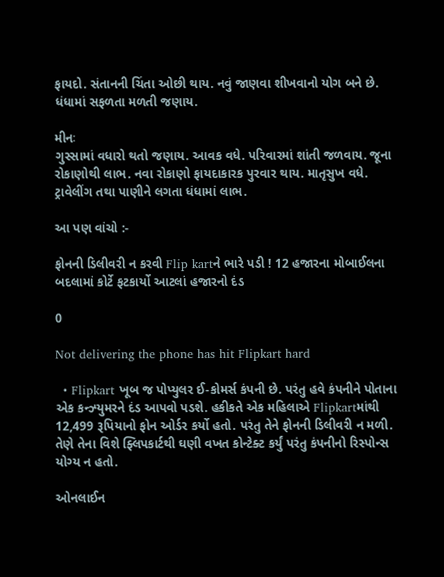ફાયદો. સંતાનની ચિંતા ઓછી થાય. નવું જાણવા શીખવાનો યોગ બને છે. ધંધામાં સફળતા મળતી જણાય.

મીનઃ
ગુસ્સામાં વધારો થતો જણાય. આવક વધે. પરિવારમાં શાંતી જળવાય. જૂના રોકાણોથી લાભ. નવા રોકાણો ફાયદાકારક પુરવાર થાય. માતૃસુખ વધે. ટ્રાવેલીંગ તથા પાણીને લગતા ધંધામાં લાભ.

આ પણ વાંચો :-

ફોનની ડિલીવરી ન કરવી Flip kartને ભારે પડી ! 12 હજારના મોબાઈલના બદલામાં કોર્ટે ફટકાર્યો આટલાં હજારનો દંડ

0

Not delivering the phone has hit Flipkart hard

  • Flipkart ખૂબ જ પોપ્યુલર ઈ-કોમર્સ કંપની છે. પરંતુ હવે કંપનીને પોતાના એક કન્ઝ્યુમરને દંડ આપવો પડશે. હકીકતે એક મહિલાએ Flipkartમાંથી 12,499 રૂપિયાનો ફોન ઓર્ડર કર્યો હતો. પરંતુ તેને ફોનની ડિલીવરી ન મળી. તેણે તેના વિશે ફ્લિપકાર્ટથી ઘણી વખત કોન્ટેક્ટ કર્યું પરંતુ કંપનીનો રિસ્પોન્સ યોગ્ય ન હતો.

ઓનલાઈન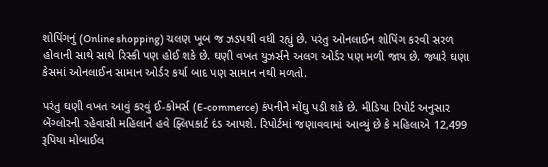શોપિંગનું (Online shopping) ચલણ ખૂબ જ ઝડપથી વધી રહ્યું છે. પરંતુ ઓનલાઈન શોપિંગ કરવી સરળ હોવાની સાથે સાથે રિસ્કી પણ હોઈ શકે છે. ઘણી વખત યુઝર્સને અલગ ઓર્ડર પણ મળી જાય છે. જ્યારે ઘણા કેસમાં ઓનલાઈન સામાન ઓર્ડર કર્યા બાદ પણ સામાન નથી મળતો.

પરંતુ ઘણી વખત આવું કરવું ઈ-કોમર્સ (E-commerce) કંપનીને મોંઘુ પડી શકે છે. મીડિયા રિપોર્ટ અનુસાર બેંગ્લોરની રહેવાસી મહિલાને હવે ફ્લિપકાર્ટ દંડ આપશે. રિપોર્ટમાં જણાવવામાં આવ્યું છે કે મહિલાએ 12,499 રૂપિયા મોબાઈલ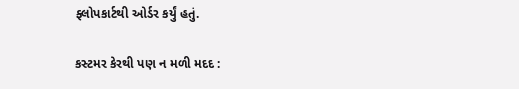ફ્લોપકાર્ટથી ઓર્ડર કર્યું હતું.

કસ્ટમર કેરથી પણ ન મળી મદદ :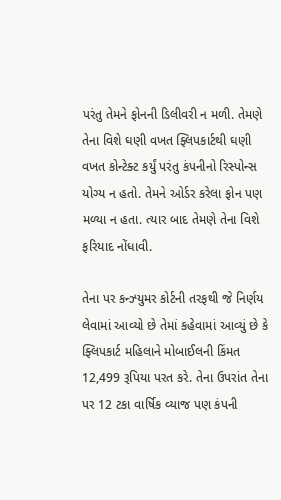પરંતુ તેમને ફોનની ડિલીવરી ન મળી. તેમણે તેના વિશે ઘણી વખત ફ્લિપકાર્ટથી ઘણી વખત કોન્ટેક્ટ કર્યું પરંતુ કંપનીનો રિસ્પોન્સ યોગ્ય ન હતો. તેમને ઓર્ડર કરેલા ફોન પણ મળ્યા ન હતા. ત્યાર બાદ તેમણે તેના વિશે ફરિયાદ નોંધાવી.

તેના પર કન્ઝ્યુમર કોર્ટની તરફથી જે નિર્ણય લેવામાં આવ્યો છે તેમાં કહેવામાં આવ્યું છે કે ફ્લિપકાર્ટ મહિલાને મોબાઈલની કિંમત 12,499 રૂપિયા પરત કરે. તેના ઉપરાંત તેના પર 12 ટકા વાર્ષિક વ્યાજ પણ કંપની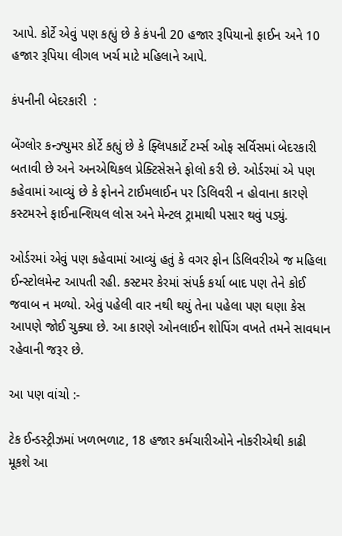આપે. કોર્ટે એવું પણ કહ્યું છે કે કંપની 20 હજાર રૂપિયાનો ફાઈન અને 10 હજાર રૂપિયા લીગલ ખર્ચ માટે મહિલાને આપે.

કંપનીની બેદરકારી  :

બેંગ્લોર કન્ઝ્યુમર કોર્ટે કહ્યું છે કે ફ્લિપકાર્ટે ટર્મ્સ ઓફ સર્વિસમાં બેદરકારી બતાવી છે અને અનએથિકલ પ્રેક્ટિસેસને ફોલો કરી છે. ઓર્ડરમાં એ પણ કહેવામાં આવ્યું છે કે ફોનને ટાઈમલાઈન પર ડિલિવરી ન હોવાના કારણે કસ્ટમરને ફાઈનાન્શિયલ લોસ અને મેન્ટલ ટ્રામાથી પસાર થવું પડ્યું.

ઓર્ડરમાં એવું પણ કહેવામાં આવ્યું હતું કે વગર ફોન ડિલિવરીએ જ મહિલા ઈન્સ્ટોલમેન્ટ આપતી રહી. કસ્ટમર કેરમાં સંપર્ક કર્યા બાદ પણ તેને કોઈ જવાબ ન મળ્યો. એવું પહેલી વાર નથી થયું તેના પહેલા પણ ઘણા કેસ આપણે જોઈ ચુક્યા છે. આ કારણે ઓનલાઈન શોપિંગ વખતે તમને સાવધાન રહેવાની જરૂર છે.

આ પણ વાંચો :-

ટેક ઈન્ડસ્ટ્રીઝમાં ખળભળાટ, 18 હજાર કર્મચારીઓને નોકરીએથી કાઢી મૂકશે આ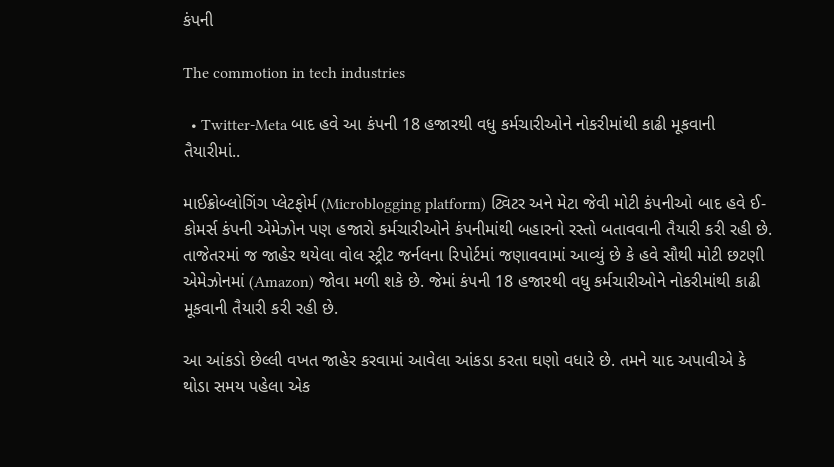કંપની

The commotion in tech industries

  • Twitter-Meta બાદ હવે આ કંપની 18 હજારથી વધુ કર્મચારીઓને નોકરીમાંથી કાઢી મૂકવાની તૈયારીમાં..

માઈક્રોબ્લોગિંગ પ્લેટફોર્મ (Microblogging platform) ટ્વિટર અને મેટા જેવી મોટી કંપનીઓ બાદ હવે ઈ-કોમર્સ કંપની એમેઝોન પણ હજારો કર્મચારીઓને કંપનીમાંથી બહારનો રસ્તો બતાવવાની તૈયારી કરી રહી છે. તાજેતરમાં જ જાહેર થયેલા વોલ સ્ટ્રીટ જર્નલના રિપોર્ટમાં જણાવવામાં આવ્યું છે કે હવે સૌથી મોટી છટણી એમેઝોનમાં (Amazon) જોવા મળી શકે છે. જેમાં કંપની 18 હજારથી વધુ કર્મચારીઓને નોકરીમાંથી કાઢી મૂકવાની તૈયારી કરી રહી છે.

આ આંકડો છેલ્લી વખત જાહેર કરવામાં આવેલા આંકડા કરતા ઘણો વધારે છે. તમને યાદ અપાવીએ કે થોડા સમય પહેલા એક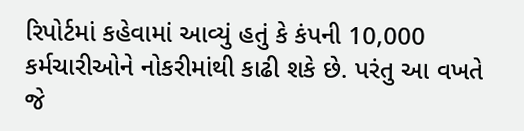રિપોર્ટમાં કહેવામાં આવ્યું હતું કે કંપની 10,000 કર્મચારીઓને નોકરીમાંથી કાઢી શકે છે. પરંતુ આ વખતે જે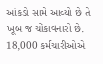આંકડો સામે આવ્યો છે તે ખૂબ જ ચોંકાવનારો છે. 18,000 કર્મચારીઓએ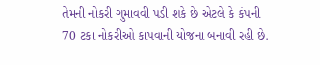તેમની નોકરી ગુમાવવી પડી શકે છે એટલે કે કંપની 70 ટકા નોકરીઓ કાપવાની યોજના બનાવી રહી છે.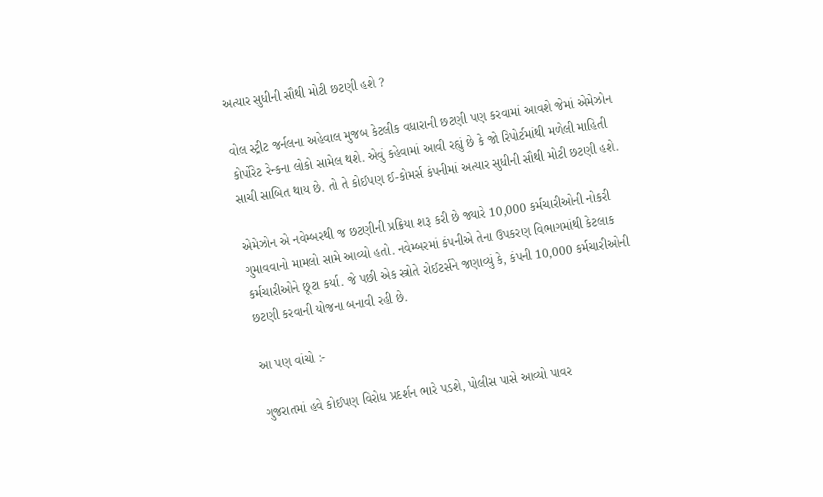અત્યાર સુધીની સૌથી મોટી છટણી હશે ?

વોલ સ્ટ્રીટ જર્નલના અહેવાલ મુજબ કેટલીક વધારાની છટણી પણ કરવામાં આવશે જેમાં એમેઝોન કોર્પોરેટ રેન્કના લોકો સામેલ થશે. એવું કહેવામાં આવી રહ્યું છે કે જો રિપોર્ટમાંથી મળેલી માહિતી સાચી સાબિત થાય છે. તો તે કોઈપણ ઈ-કોમર્સ કંપનીમાં અત્યાર સુધીની સૌથી મોટી છટણી હશે.

એમેઝોન એ નવેમ્બરથી જ છટણીની પ્રક્રિયા શરૂ કરી છે જ્યારે 10,000 કર્મચારીઓની નોકરી ગુમાવવાનો મામલો સામે આવ્યો હતો. નવેમ્બરમાં કંપનીએ તેના ઉપકરણ વિભાગમાંથી કેટલાક કર્મચારીઓને છૂટા કર્યા. જે પછી એક સ્ત્રોતે રોઈટર્સને જણાવ્યું કે, કંપની 10,000 કર્મચારીઓની છટણી કરવાની યોજના બનાવી રહી છે.

આ પણ વાંચો :-

ગુજરાતમાં હવે કોઈપણ વિરોધ પ્રદર્શન ભારે પડશે, પોલીસ પાસે આવ્યો પાવર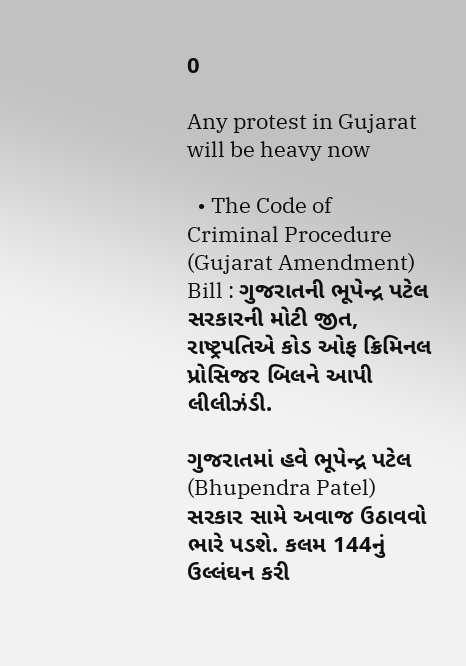0

Any protest in Gujarat will be heavy now

  • The Code of Criminal Procedure (Gujarat Amendment) Bill : ગુજરાતની ભૂપેન્દ્ર પટેલ સરકારની મોટી જીત, રાષ્ટ્રપતિએ કોડ ઓફ ક્રિમિનલ પ્રોસિજર બિલને આપી લીલીઝંડી.

ગુજરાતમાં હવે ભૂપેન્દ્ર પટેલ (Bhupendra Patel) સરકાર સામે અવાજ ઉઠાવવો ભારે પડશે. કલમ 144નું ઉલ્લંઘન કરી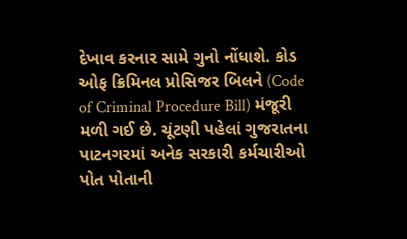દેખાવ કરનાર સામે ગુનો નોંધાશે. કોડ ઓફ ક્રિમિનલ પ્રોસિજર બિલને (Code of Criminal Procedure Bill) મંજૂરી મળી ગઈ છે. ચૂંટણી પહેલાં ગુજરાતના પાટનગરમાં અનેક સરકારી કર્મચારીઓ પોત પોતાની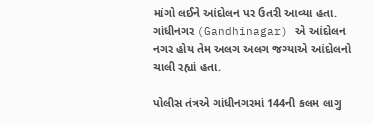માંગો લઈને આંદોલન પર ઉતરી આવ્યા હતા. ગાંધીનગર (Gandhinagar) એ આંદોલન નગર હોય તેમ અલગ અલગ જગ્યાએ આંદોલનો ચાલી રહ્યાં હતા.

પોલીસ તંત્રએ ગાંધીનગરમાં 144ની કલમ લાગુ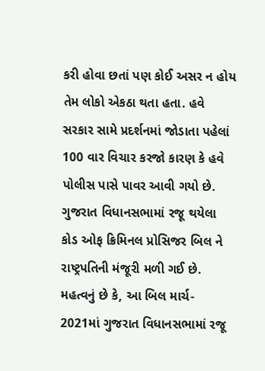કરી હોવા છતાં પણ કોઈ અસર ન હોય તેમ લોકો એકઠા થતા હતા. હવે સરકાર સામે પ્રદર્શનમાં જોડાતા પહેલાં 100 વાર વિચાર કરજો કારણ કે હવે પોલીસ પાસે પાવર આવી ગયો છે. ગુજરાત વિધાનસભામાં રજૂ થયેલા કોડ ઓફ ક્રિમિનલ પ્રોસિજર બિલ ને રાષ્ટ્રપતિની મંજૂરી મળી ગઈ છે. મહત્વનું છે કે, આ બિલ માર્ચ- 2021માં ગુજરાત વિધાનસભામાં રજૂ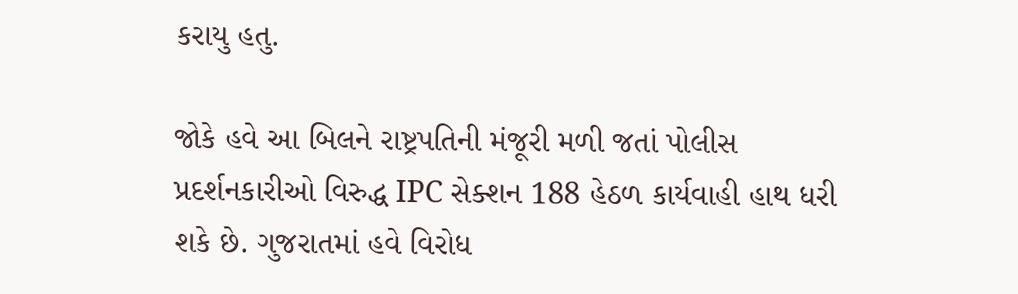કરાયુ હતુ.

જોકે હવે આ બિલને રાષ્ટ્રપતિની મંજૂરી મળી જતાં પોલીસ પ્રદર્શનકારીઓ વિરુદ્ધ IPC સેક્શન 188 હેઠળ કાર્યવાહી હાથ ધરી શકે છે. ગુજરાતમાં હવે વિરોધ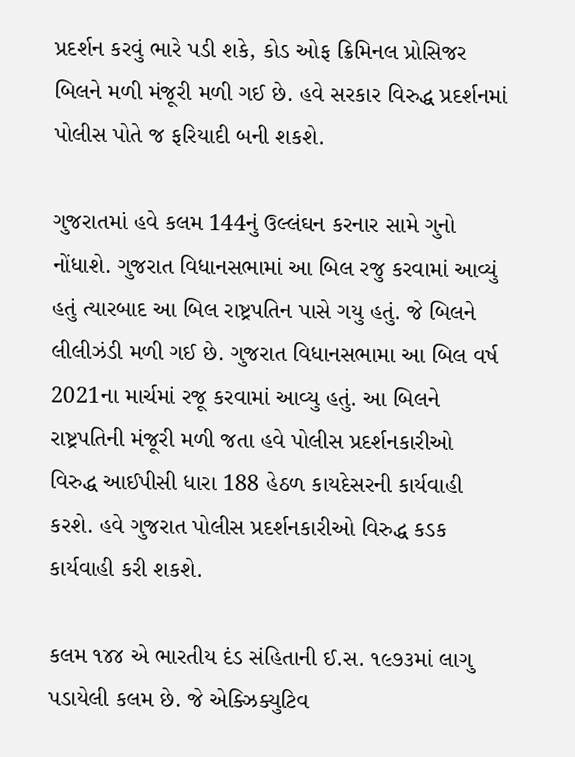પ્રદર્શન કરવું ભારે પડી શકે, કોડ ઓફ ક્રિમિનલ પ્રોસિજર બિલને મળી મંજૂરી મળી ગઈ છે. હવે સરકાર વિરુદ્ધ પ્રદર્શનમાં પોલીસ પોતે જ ફરિયાદી બની શકશે.

ગુજરાતમાં હવે કલમ 144નું ઉલ્લંઘન કરનાર સામે ગુનો નોંધાશે. ગુજરાત વિધાનસભામાં આ બિલ રજુ કરવામાં આવ્યું હતું ત્યારબાદ આ બિલ રાષ્ટ્રપતિન પાસે ગયુ હતું. જે બિલને લીલીઝંડી મળી ગઈ છે. ગુજરાત વિધાનસભામા આ બિલ વર્ષ 2021ના માર્ચમાં રજૂ કરવામાં આવ્યુ હતું. આ બિલને રાષ્ટ્રપતિની મંજૂરી મળી જતા હવે પોલીસ પ્રદર્શનકારીઓ વિરુદ્ધ આઈપીસી ધારા 188 હેઠળ કાયદેસરની કાર્યવાહી કરશે. હવે ગુજરાત પોલીસ પ્રદર્શનકારીઓ વિરુદ્ધ કડક કાર્યવાહી કરી શકશે.

કલમ ૧૪૪ એ ભારતીય દંડ સંહિતાની ઈ.સ. ૧૯૭૩માં લાગુ પડાયેલી કલમ છે. જે એક્ઝિક્યુટિવ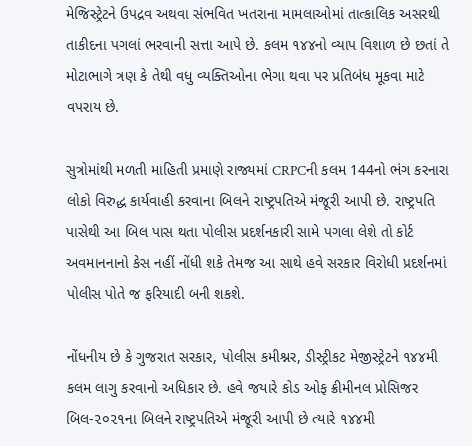મેજિસ્ટ્રેટને ઉપદ્રવ અથવા સંભવિત ખતરાના મામલાઓમાં તાત્કાલિક અસરથી તાકીદના પગલાં ભરવાની સત્તા આપે છે. કલમ ૧૪૪નો વ્યાપ વિશાળ છે છતાં તે મોટાભાગે ત્રણ કે તેથી વધુ વ્યક્તિઓના ભેગા થવા પર પ્રતિબંધ મૂકવા માટે વપરાય છે.

સુત્રોમાંથી મળતી માહિતી પ્રમાણે રાજ્યમાં CRPCની કલમ 144નો ભંગ કરનારા લોકો વિરુદ્ધ કાર્યવાહી કરવાના બિલને રાષ્ટ્રપતિએ મંજૂરી આપી છે. રાષ્ટ્રપતિ પાસેથી આ બિલ પાસ થતા પોલીસ પ્રદર્શનકારી સામે પગલા લેશે તો કોર્ટ અવમાનનાનો કેસ નહીં નોંધી શકે તેમજ આ સાથે હવે સરકાર વિરોધી પ્રદર્શનમાં પોલીસ પોતે જ ફરિયાદી બની શકશે.

નોંધનીય છે કે ગુજરાત સરકાર, પોલીસ કમીશ્નર, ડીસ્ટ્રીકટ મેજીસ્ટ્રેટને ૧૪૪મી કલમ લાગુ કરવાનો અધિકાર છે. હવે જયારે કોડ ઓફ ક્રીમીનલ પ્રોસિજર બિલ-૨૦૨૧ના બિલને રાષ્ટ્રપતિએ મંજૂરી આપી છે ત્યારે ૧૪૪મી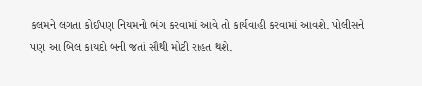કલમને લગતા કોઈપણ નિયમનો ભંગ કરવામાં આવે તો કાર્યવાહી કરવામાં આવશે. પોલીસને પણ આ બિલ કાયદો બની જતાં સૌથી મોટી રાહત થશે.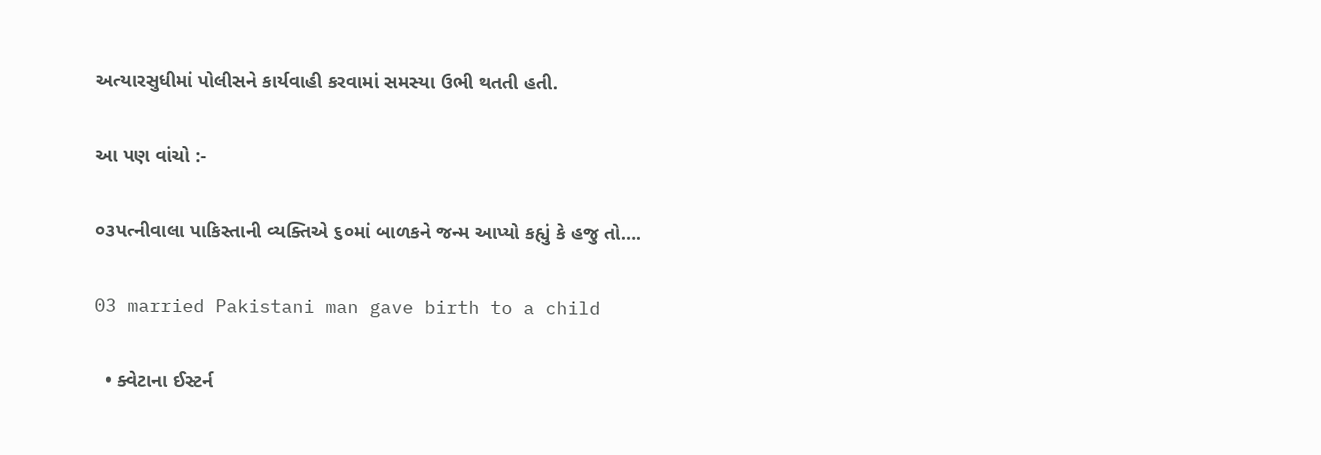અત્યારસુધીમાં પોલીસને કાર્યવાહી કરવામાં સમસ્યા ઉભી થતતી હતી.

આ પણ વાંચો :-

૦૩પત્નીવાલા પાકિસ્તાની વ્યક્તિએ ૬૦માં બાળકને જન્મ આપ્યો કહ્યું કે હજુ તો….

03 married Pakistani man gave birth to a child

  • ક્વેટાના ઈસ્ટર્ન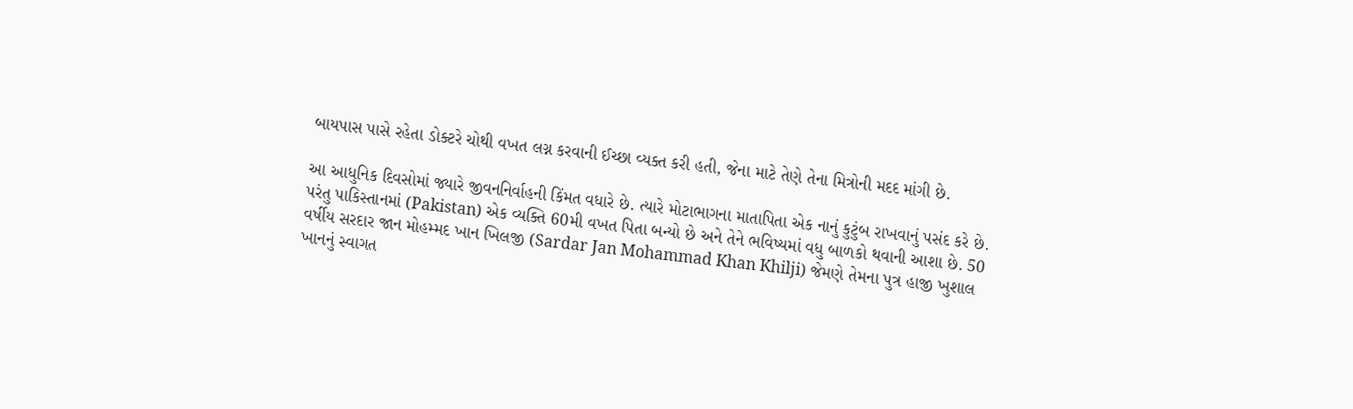બાયપાસ પાસે રહેતા ડોક્ટરે ચોથી વખત લગ્ન કરવાની ઈચ્છા વ્યક્ત કરી હતી, જેના માટે તેણે તેના મિત્રોની મદદ માંગી છે.

આ આધુનિક દિવસોમાં જ્યારે જીવનનિર્વાહની કિંમત વધારે છે. ત્યારે મોટાભાગના માતાપિતા એક નાનું કુટુંબ રાખવાનું પસંદ કરે છે. પરંતુ પાકિસ્તાનમાં (Pakistan) એક વ્યક્તિ 60મી વખત પિતા બન્યો છે અને તેને ભવિષ્યમાં વધુ બાળકો થવાની આશા છે. 50 વર્ષીય સરદાર જાન મોહમ્મદ ખાન ખિલજી (Sardar Jan Mohammad Khan Khilji) જેમણે તેમના પુત્ર હાજી ખુશાલ ખાનનું સ્વાગત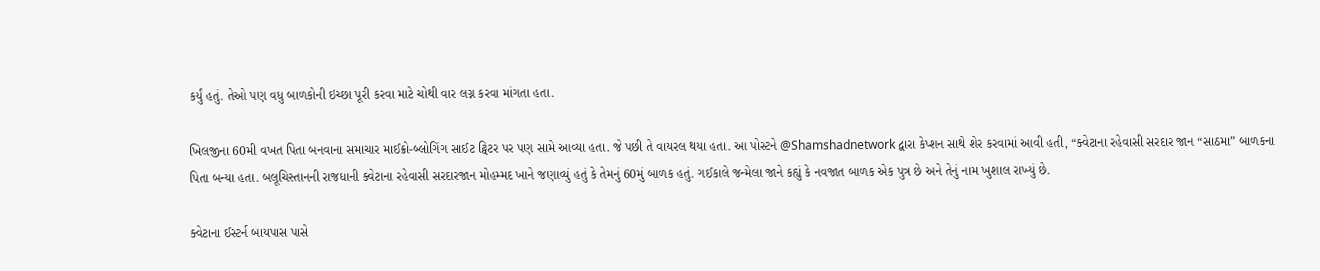કર્યું હતું. તેઓ પણ વધુ બાળકોની ઇચ્છા પૂરી કરવા માટે ચોથી વાર લગ્ન કરવા માંગતા હતા.

ખિલજીના 60મી વખત પિતા બનવાના સમાચાર માઈક્રો-બ્લોગિંગ સાઈટ ટ્વિટર પર પણ સામે આવ્યા હતા. જે પછી તે વાયરલ થયા હતા. આ પોસ્ટને @Shamshadnetwork દ્વારા કેપ્શન સાથે શેર કરવામાં આવી હતી, “ક્વેટાના રહેવાસી સરદાર જાન “સાઠમા” બાળકના પિતા બન્યા હતા. બલૂચિસ્તાનની રાજધાની ક્વેટાના રહેવાસી સરદારજાન મોહમ્મદ ખાને જણાવ્યું હતું કે તેમનું 60મું બાળક હતું. ગઈકાલે જન્મેલા જાને કહ્યું કે નવજાત બાળક એક પુત્ર છે અને તેનું નામ ખુશાલ રાખ્યું છે.

ક્વેટાના ઈસ્ટર્ન બાયપાસ પાસે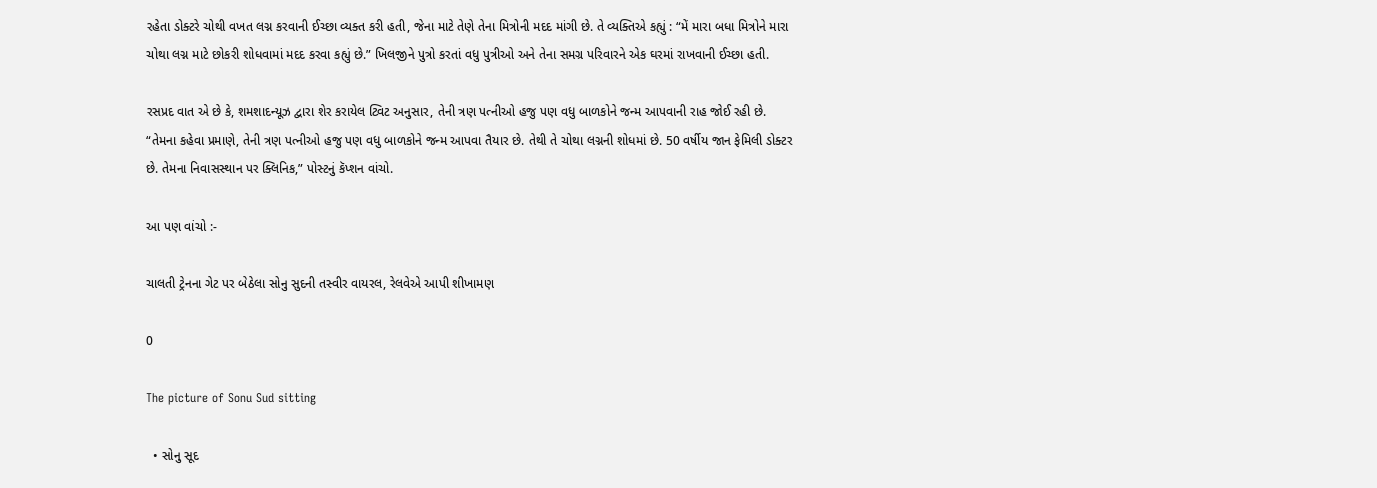રહેતા ડોક્ટરે ચોથી વખત લગ્ન કરવાની ઈચ્છા વ્યક્ત કરી હતી, જેના માટે તેણે તેના મિત્રોની મદદ માંગી છે. તે વ્યક્તિએ કહ્યું : “મેં મારા બધા મિત્રોને મારા ચોથા લગ્ન માટે છોકરી શોધવામાં મદદ કરવા કહ્યું છે.” ખિલજીને પુત્રો કરતાં વધુ પુત્રીઓ અને તેના સમગ્ર પરિવારને એક ઘરમાં રાખવાની ઈચ્છા હતી.

રસપ્રદ વાત એ છે કે, શમશાદન્યૂઝ દ્વારા શેર કરાયેલ ટ્વિટ અનુસાર, તેની ત્રણ પત્નીઓ હજુ પણ વધુ બાળકોને જન્મ આપવાની રાહ જોઈ રહી છે. “તેમના કહેવા પ્રમાણે, તેની ત્રણ પત્નીઓ હજુ પણ વધુ બાળકોને જન્મ આપવા તૈયાર છે. તેથી તે ચોથા લગ્નની શોધમાં છે. 50 વર્ષીય જાન ફેમિલી ડોક્ટર છે. તેમના નિવાસસ્થાન પર ક્લિનિક,” પોસ્ટનું કૅપ્શન વાંચો.

આ પણ વાંચો :-

ચાલતી ટ્રેનના ગેટ પર બેઠેલા સોનુ સુદની તસ્વીર વાયરલ, રેલવેએ આપી શીખામણ

0

The picture of Sonu Sud sitting

  • સોનુ સૂદ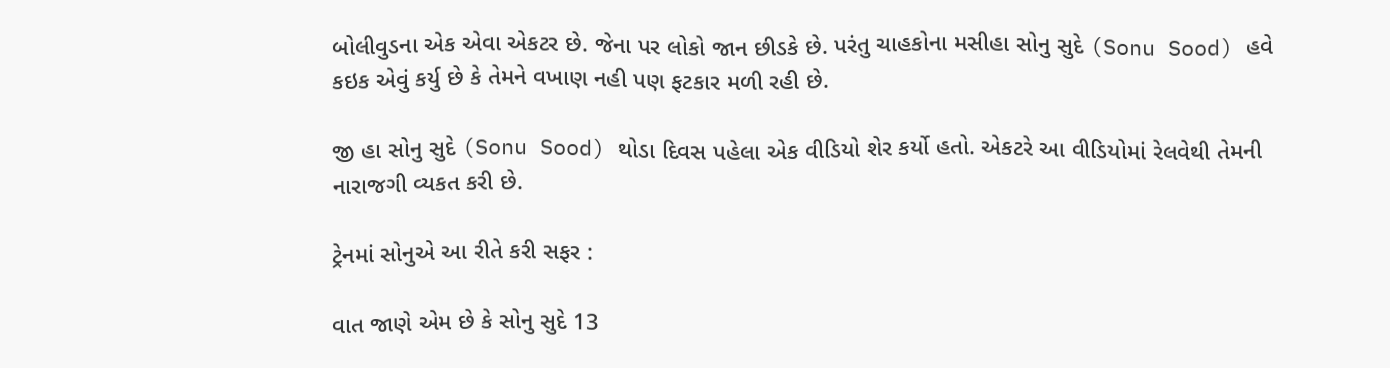બોલીવુડના એક એવા એકટર છે. જેના પર લોકો જાન છીડકે છે. પરંતુ ચાહકોના મસીહા સોનુ સુદે (Sonu Sood) હવે કઇક એવું કર્યુ છે કે તેમને વખાણ નહી પણ ફટકાર મળી રહી છે.

જી હા સોનુ સુદે (Sonu Sood) થોડા દિવસ પહેલા એક વીડિયો શેર કર્યો હતો. એકટરે આ વીડિયોમાં રેલવેથી તેમની નારાજગી વ્યકત કરી છે.

ટ્રેનમાં સોનુએ આ રીતે કરી સફર :

વાત જાણે એમ છે કે સોનુ સુદે 13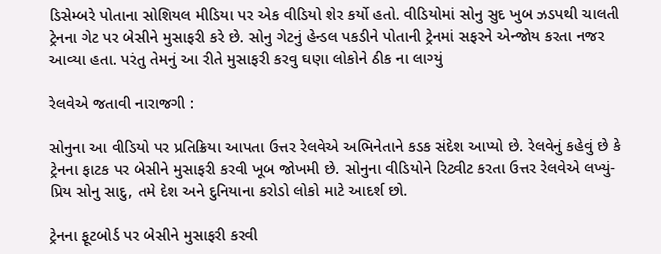ડિસેમ્બરે પોતાના સોશિયલ મીડિયા પર એક વીડિયો શેર કર્યો હતો. વીડિયોમાં સોનુ સુદ ખુબ ઝડપથી ચાલતી ટ્રેનના ગેટ પર બેસીને મુસાફરી કરે છે. સોનુ ગેટનું હેન્ડલ પકડીને પોતાની ટ્રેનમાં સફરને એન્જોય કરતા નજર આવ્યા હતા. પરંતુ તેમનું આ રીતે મુસાફરી કરવુ ઘણા લોકોને ઠીક ના લાગ્યું

રેલવેએ જતાવી નારાજગી :

સોનુના આ વીડિયો પર પ્રતિક્રિયા આપતા ઉત્તર રેલવેએ અભિનેતાને કડક સંદેશ આપ્યો છે. રેલવેનું કહેવું છે કે ટ્રેનના ફાટક પર બેસીને મુસાફરી કરવી ખૂબ જોખમી છે. સોનુના વીડિયોને રિટ્વીટ કરતા ઉત્તર રેલવેએ લખ્યું- પ્રિય સોનુ સાદુ, તમે દેશ અને દુનિયાના કરોડો લોકો માટે આદર્શ છો.

ટ્રેનના ફૂટબોર્ડ પર બેસીને મુસાફરી કરવી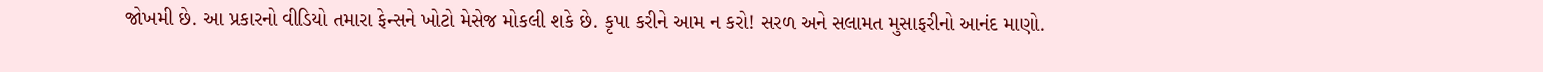જોખમી છે. આ પ્રકારનો વીડિયો તમારા ફેન્સને ખોટો મેસેજ મોકલી શકે છે. કૃપા કરીને આમ ન કરો! સરળ અને સલામત મુસાફરીનો આનંદ માણો.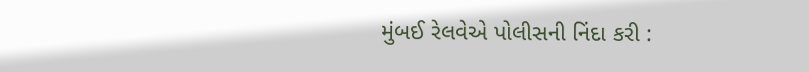મુંબઈ રેલવેએ પોલીસની નિંદા કરી :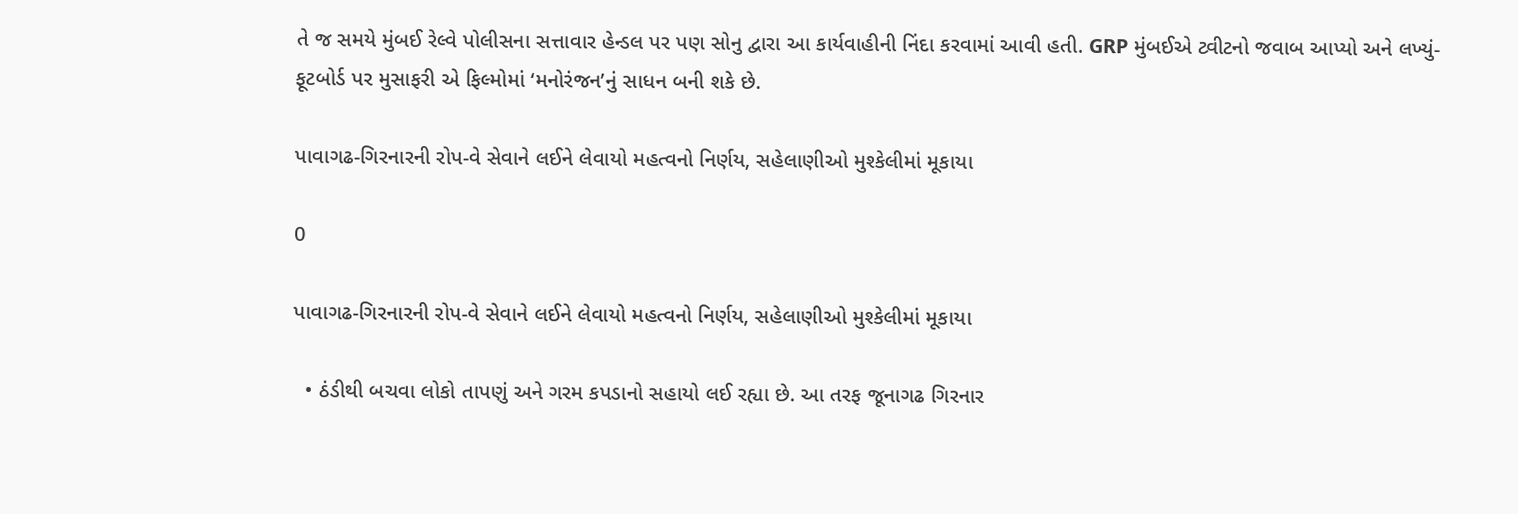તે જ સમયે મુંબઈ રેલ્વે પોલીસના સત્તાવાર હેન્ડલ પર પણ સોનુ દ્વારા આ કાર્યવાહીની નિંદા કરવામાં આવી હતી. GRP મુંબઈએ ટ્વીટનો જવાબ આપ્યો અને લખ્યું- ફૂટબોર્ડ પર મુસાફરી એ ફિલ્મોમાં ‘મનોરંજન’નું સાધન બની શકે છે.

પાવાગઢ-ગિરનારની રોપ-વે સેવાને લઈને લેવાયો મહત્વનો નિર્ણય, સહેલાણીઓ મુશ્કેલીમાં મૂકાયા

0

પાવાગઢ-ગિરનારની રોપ-વે સેવાને લઈને લેવાયો મહત્વનો નિર્ણય, સહેલાણીઓ મુશ્કેલીમાં મૂકાયા

  • ઠંડીથી બચવા લોકો તાપણું અને ગરમ કપડાનો સહાયો લઈ રહ્યા છે. આ તરફ જૂનાગઢ ગિરનાર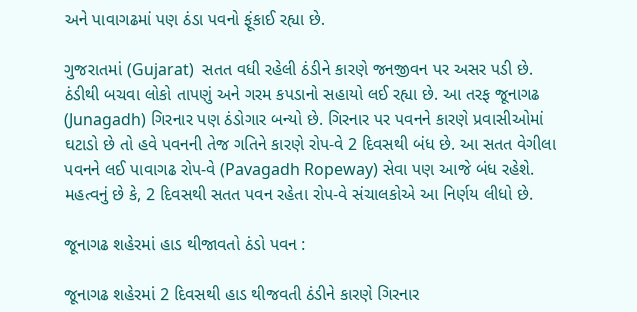અને પાવાગઢમાં પણ ઠંડા પવનો ફૂંકાઈ રહ્યા છે.

ગુજરાતમાં (Gujarat)  સતત વધી રહેલી ઠંડીને કારણે જનજીવન પર અસર પડી છે. ઠંડીથી બચવા લોકો તાપણું અને ગરમ કપડાનો સહાયો લઈ રહ્યા છે. આ તરફ જૂનાગઢ (Junagadh) ગિરનાર પણ ઠંડોગાર બન્યો છે. ગિરનાર પર પવનને કારણે પ્રવાસીઓમાં ઘટાડો છે તો હવે પવનની તેજ ગતિને કારણે રોપ-વે 2 દિવસથી બંધ છે. આ સતત વેગીલા પવનને લઈ પાવાગઢ રોપ-વે (Pavagadh Ropeway) સેવા પણ આજે બંધ રહેશે. મહત્વનું છે કે, 2 દિવસથી સતત પવન રહેતા રોપ-વે સંચાલકોએ આ નિર્ણય લીધો છે.

જૂનાગઢ શહેરમાં હાડ થીજાવતો ઠંડો પવન :

જૂનાગઢ શહેરમાં 2 દિવસથી હાડ થીજવતી ઠંડીને કારણે ગિરનાર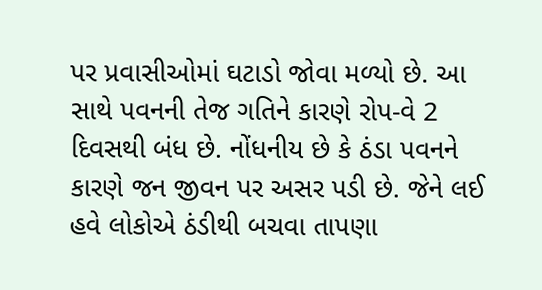પર પ્રવાસીઓમાં ઘટાડો જોવા મળ્યો છે. આ સાથે પવનની તેજ ગતિને કારણે રોપ-વે 2 દિવસથી બંધ છે. નોંધનીય છે કે ઠંડા પવનને કારણે જન જીવન પર અસર પડી છે. જેને લઈ હવે લોકોએ ઠંડીથી બચવા તાપણા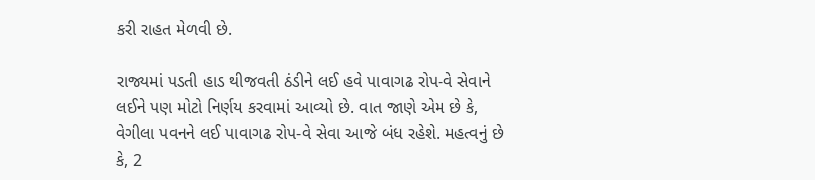કરી રાહત મેળવી છે.

રાજ્યમાં પડતી હાડ થીજવતી ઠંડીને લઈ હવે પાવાગઢ રોપ-વે સેવાને લઈને પણ મોટો નિર્ણય કરવામાં આવ્યો છે. વાત જાણે એમ છે કે, વેગીલા પવનને લઈ પાવાગઢ રોપ-વે સેવા આજે બંધ રહેશે. મહત્વનું છે કે, 2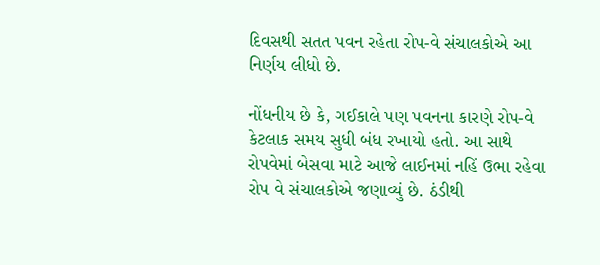દિવસથી સતત પવન રહેતા રોપ-વે સંચાલકોએ આ નિર્ણય લીધો છે.

નોંધનીય છે કે, ગઈકાલે પણ પવનના કારણે રોપ-વે કેટલાક સમય સુધી બંધ રખાયો હતો. આ સાથે રોપવેમાં બેસવા માટે આજે લાઈનમાં નહિં ઉભા રહેવા રોપ વે સંચાલકોએ જણાવ્યું છે. ઠંડીથી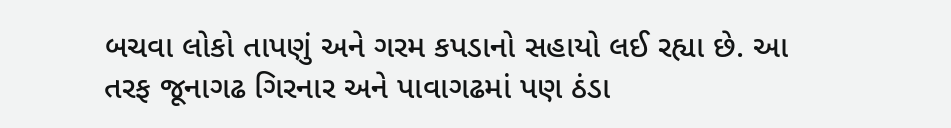બચવા લોકો તાપણું અને ગરમ કપડાનો સહાયો લઈ રહ્યા છે. આ તરફ જૂનાગઢ ગિરનાર અને પાવાગઢમાં પણ ઠંડા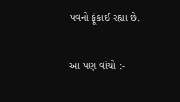પવનો ફૂંકાઈ રહ્યા છે.

આ પણ વાંચો :-